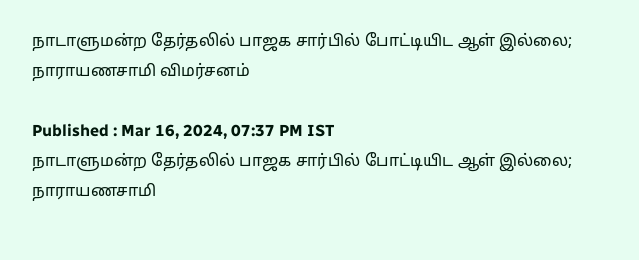நாடாளுமன்ற தேர்தலில் பாஜக சார்பில் போட்டியிட ஆள் இல்லை; நாராயணசாமி விமர்சனம்

Published : Mar 16, 2024, 07:37 PM IST
நாடாளுமன்ற தேர்தலில் பாஜக சார்பில் போட்டியிட ஆள் இல்லை; நாராயணசாமி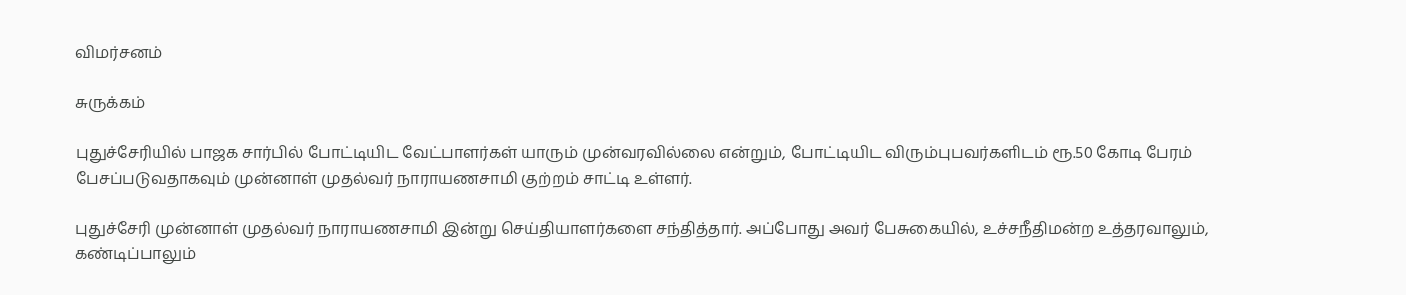விமர்சனம்

சுருக்கம்

புதுச்சேரியில் பாஜக சார்பில் போட்டியிட வேட்பாளர்கள் யாரும் முன்வரவில்லை என்றும், போட்டியிட விரும்புபவர்களிடம் ரூ.50 கோடி பேரம் பேசப்படுவதாகவும் முன்னாள் முதல்வர் நாராயணசாமி குற்றம் சாட்டி உள்ளர்.

புதுச்சேரி முன்னாள் முதல்வர் நாராயணசாமி இன்று செய்தியாளர்களை சந்தித்தார். அப்போது அவர் பேசுகையில், உச்சநீதிமன்ற உத்தரவாலும், கண்டிப்பாலும்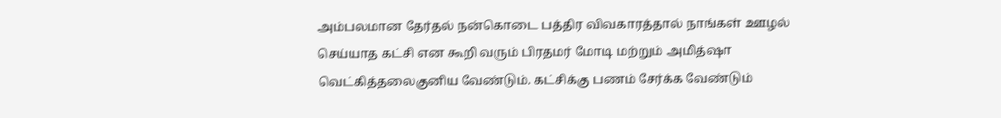அம்பலமான தேர்தல் நன்கொடை பத்திர விவகாரத்தால் நாங்கள் ஊழல் செய்யாத கட்சி என கூறி வரும் பிரதமர் மோடி மற்றும் அமித்ஷா வெட்கித்தலைகுனிய வேண்டும். கட்சிக்கு பணம் சேர்க்க வேண்டும்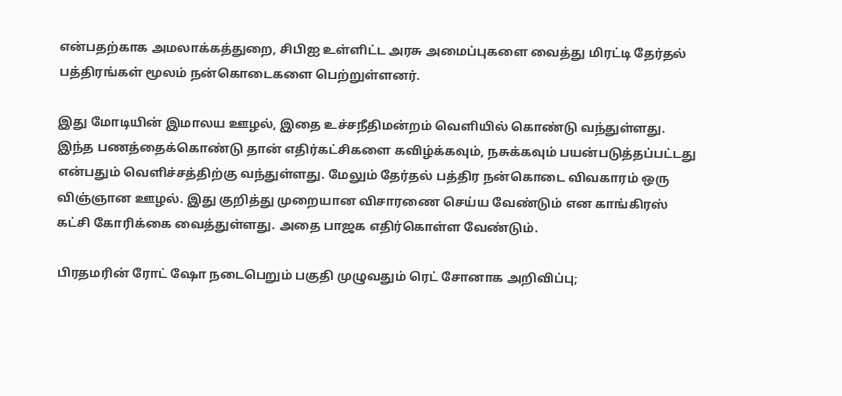என்பதற்காக அமலாக்கத்துறை, சிபிஐ உள்ளிட்ட அரசு அமைப்புகளை வைத்து மிரட்டி தேர்தல் பத்திரங்கள் மூலம் நன்கொடைகளை பெற்றுள்ளனர்.

இது மோடியின் இமாலய ஊழல், இதை உச்சநீதிமன்றம் வெளியில் கொண்டு வந்துள்ளது. இந்த பணத்தைக்கொண்டு தான் எதிர்கட்சிகளை கவிழ்க்கவும், நசுக்கவும் பயன்படுத்தப்பட்டது என்பதும் வெளிச்சத்திற்கு வந்துள்ளது. மேலும் தேர்தல் பத்திர நன்கொடை விவகாரம் ஒரு விஞ்ஞான ஊழல். இது குறித்து முறையான விசாரணை செய்ய வேண்டும் என காங்கிரஸ் கட்சி கோரிக்கை வைத்துள்ளது. அதை பாஜக எதிர்கொள்ள வேண்டும்.

பிரதமரின் ரோட் ஷோ நடைபெறும் பகுதி முழுவதும் ரெட் சோனாக அறிவிப்பு;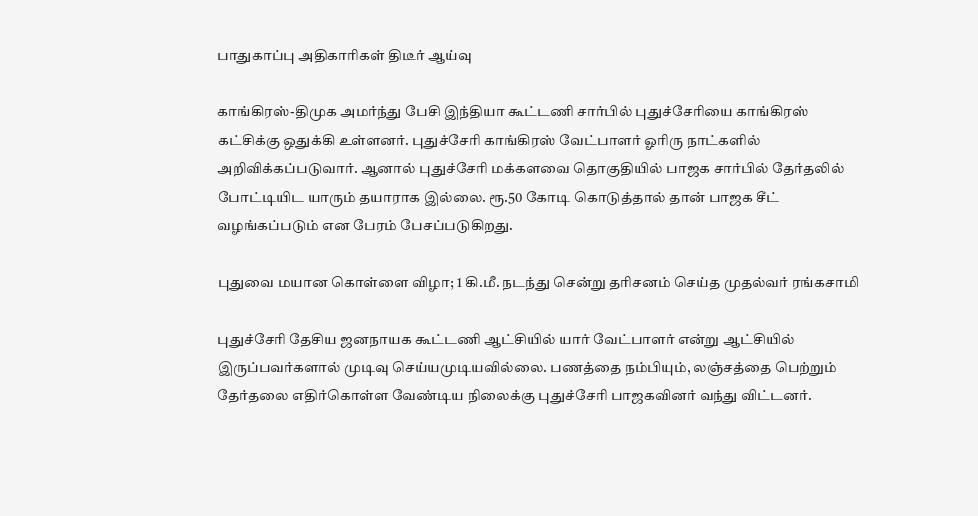பாதுகாப்பு அதிகாரிகள் திடீர் ஆய்வு

காங்கிரஸ்-திமுக அமர்ந்து பேசி இந்தியா கூட்டணி சார்பில் புதுச்சேரியை காங்கிரஸ் கட்சிக்கு ஒதுக்கி உள்ளனர். புதுச்சேரி காங்கிரஸ் வேட்பாளர் ஓரிரு நாட்களில் அறிவிக்கப்படுவார். ஆனால் புதுச்சேரி மக்களவை தொகுதியில் பாஜக சார்பில் தேர்தலில் போட்டியிட யாரும் தயாராக இல்லை. ரூ.50 கோடி கொடுத்தால் தான் பாஜக சீட் வழங்கப்படும் என பேரம் பேசப்படுகிறது.

புதுவை மயான கொள்ளை விழா; 1 கி.மீ. நடந்து சென்று தரிசனம் செய்த முதல்வர் ரங்கசாமி

புதுச்சேரி தேசிய ஜனநாயக கூட்டணி ஆட்சியில் யார் வேட்பாளர் என்று ஆட்சியில் இருப்பவர்களால் முடிவு செய்யமுடியவில்லை. பணத்தை நம்பியும், லஞ்சத்தை பெற்றும் தேர்தலை எதிர்கொள்ள வேண்டிய நிலைக்கு புதுச்சேரி பாஜகவினர் வந்து விட்டனர்.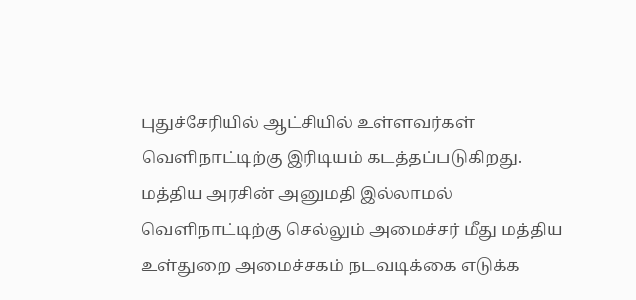புதுச்சேரியில் ஆட்சியில் உள்ளவர்கள் வெளிநாட்டிற்கு இரிடியம் கடத்தப்படுகிறது. மத்திய அரசின் அனுமதி இல்லாமல் வெளிநாட்டிற்கு செல்லும் அமைச்சர் மீது மத்திய உள்துறை அமைச்சகம் நடவடிக்கை எடுக்க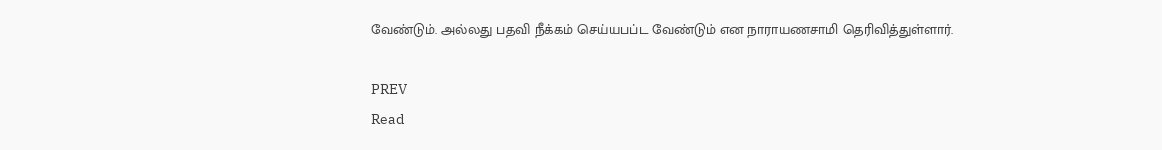வேண்டும். அல்லது பதவி நீக்கம் செய்யபப்ட வேண்டும் என நாராயணசாமி தெரிவித்துள்ளார்.

PREV
Read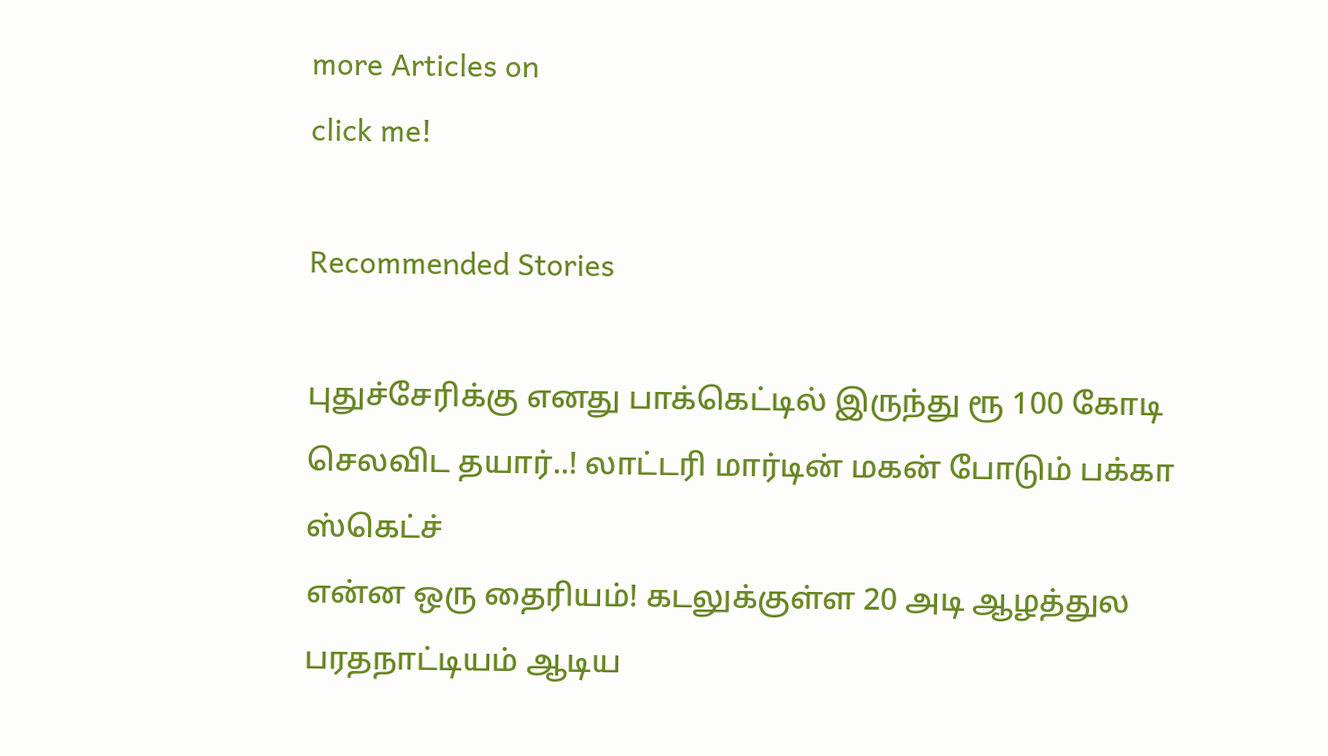more Articles on
click me!

Recommended Stories

புதுச்சேரிக்கு எனது பாக்கெட்டில் இருந்து ரூ 100 கோடி செலவிட தயார்..! லாட்டரி மார்டின் மகன் போடும் பக்கா ஸ்கெட்ச்
என்ன ஒரு தைரியம்! கடலுக்குள்ள 20 அடி ஆழத்துல பரதநாட்டியம் ஆடிய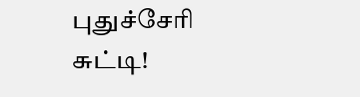புதுச்சேரி சுட்டி!